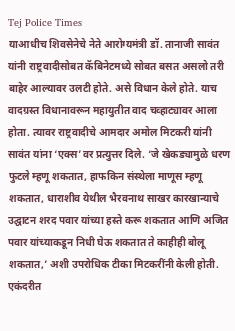Tej Police Times
याआधीच शिवसेनेचे नेते आरोग्यमंत्री डॉ. तानाजी सावंत यांनी राष्ट्रवादीसोबत कॅबिनेटमध्ये सोबत बसत असलो तरी बाहेर आल्यावर उलटी होते. असे विधान केले होते. याच वादग्रस्त विधानावरून महायुतीत वाद चव्हाट्यावर आला होता. त्यावर राष्ट्रवादीचे आमदार अमोल मिटकरी यांनी सावंत यांना ‘एक्स’वर प्रत्युत्तर दिले. ‘जे खेकड्यामुळे धरण फुटले म्हणू शकतात, हाफकिन संस्थेला माणूस म्हणू शकतात, धाराशीव येथील भैरवनाथ साखर कारखान्याचे उद्घाटन शरद पवार यांच्या हस्ते करू शकतात आणि अजित पवार यांच्याकडून निधी घेऊ शकतात ते काहीही बोलू शकतात,’ अशी उपरोधिक टीका मिटकरींनी केली होती. एकंदरीत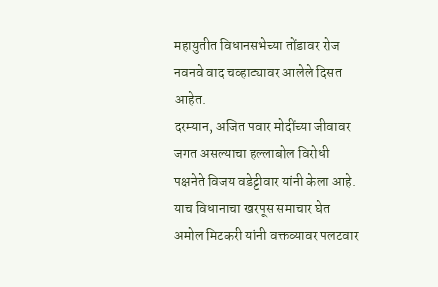महायुतीत विधानसभेच्या तोंडावर रोज नवनवे वाद चव्हाट्यावर आलेले दिसत आहेत.
दरम्यान, अजित पवार मोदींच्या जीवावर जगत असल्याचा हल्लाबोल विरोधी पक्षनेते विजय वडेट्टीवार यांनी केला आहे. याच विधानाचा खरपूस समाचार घेत अमोल मिटकरी यांनी वक्तव्यावर पलटवार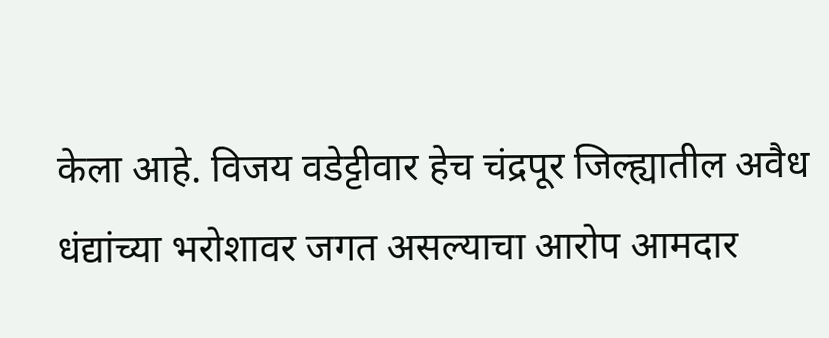केला आहे. विजय वडेट्टीवार हेच चंद्रपूर जिल्ह्यातील अवैध धंद्यांच्या भरोशावर जगत असल्याचा आरोप आमदार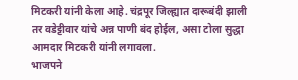मिटकरी यांनी केला आहे. चंद्रपूर जिल्ह्यात दारूबंदी झाली तर वडेट्टीवार यांचे अन्न पाणी बंद होईल, असा टोला सुद्धा आमदार मिटकरी यांनी लगावला.
भाजपने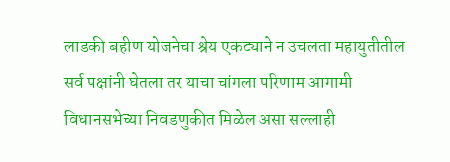लाडकी बहीण योजनेचा श्रेय एकट्याने न उचलता महायुतीतील सर्व पक्षांनी घेतला तर याचा चांगला परिणाम आगामी विधानसभेच्या निवडणुकीत मिळेल असा सल्लाही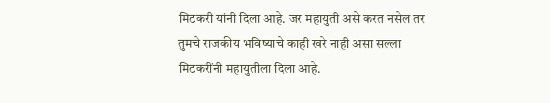मिटकरी यांनी दिला आहे. जर महायुती असे करत नसेल तर तुमचे राजकीय भविष्याचे काही खरे नाही असा सल्ला मिटकरींनी महायुतीला दिला आहे.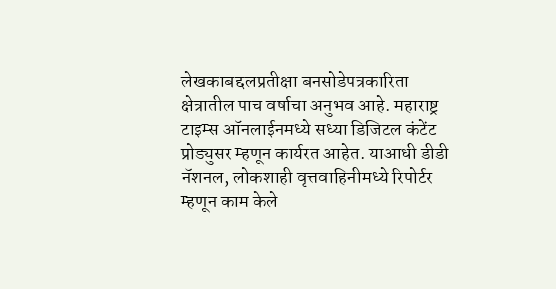लेखकाबद्दलप्रतीक्षा बनसोडेपत्रकारिता क्षेत्रातील पाच वर्षाचा अनुभव आहे. महाराष्ट्र टाइम्स ऑनलाईनमध्ये सध्या डिजिटल कंटेंट प्रोड्युसर म्हणून कार्यरत आहेत. याआधी डीडी नॅशनल, लोकशाही वृत्तवाहिनीमध्ये रिपोर्टर म्हणून काम केले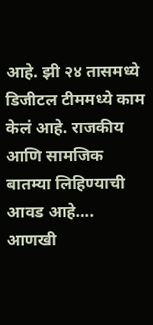आहे. झी २४ तासमध्ये डिजीटल टीममध्ये काम केलं आहे. राजकीय आणि सामजिक बातम्या लिहिण्याची आवड आहे…. आणखी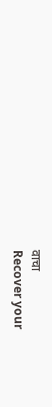वाचा
Recover your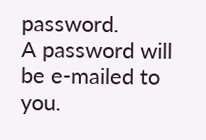password.
A password will be e-mailed to you.